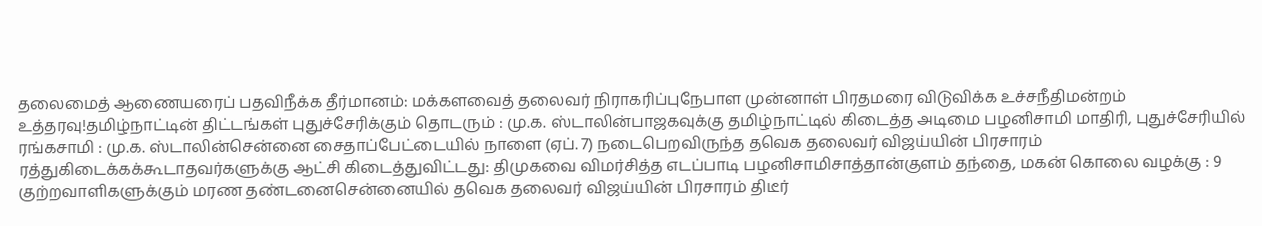தலைமைத் ஆணையரைப் பதவிநீக்க தீர்மானம்: மக்களவைத் தலைவர் நிராகரிப்புநேபாள முன்னாள் பிரதமரை விடுவிக்க உச்சநீதிமன்றம் உத்தரவு!தமிழ்நாட்டின் திட்டங்கள் புதுச்சேரிக்கும் தொடரும் : மு.க. ஸ்டாலின்பாஜகவுக்கு தமிழ்நாட்டில் கிடைத்த அடிமை பழனிசாமி மாதிரி, புதுச்சேரியில் ரங்கசாமி : மு.க. ஸ்டாலின்சென்னை சைதாப்பேட்டையில் நாளை (ஏப். 7) நடைபெறவிருந்த தவெக தலைவர் விஜய்யின் பிரசாரம் ரத்துகிடைக்கக்கூடாதவர்களுக்கு ஆட்சி கிடைத்துவிட்டது: திமுகவை விமர்சித்த எடப்பாடி பழனிசாமிசாத்தான்குளம் தந்தை, மகன் கொலை வழக்கு : 9 குற்றவாளிகளுக்கும் மரண தண்டனைசென்னையில் தவெக தலைவர் விஜய்யின் பிரசாரம் திடீர்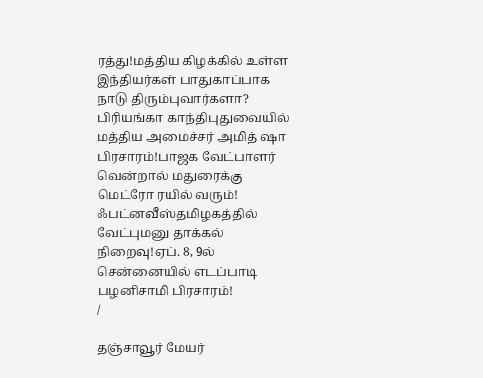ரத்து!மத்திய கிழக்கில் உள்ள இந்தியர்கள் பாதுகாப்பாக நாடு திரும்புவார்களா? பிரியங்கா காந்திபுதுவையில் மத்திய அமைச்சர் அமித் ஷா பிரசாரம்!பாஜக வேட்பாளர் வென்றால் மதுரைக்கு மெட்ரோ ரயில் வரும்! ஃபட்னவீஸ்தமிழகத்தில் வேட்புமனு தாக்கல் நிறைவு!ஏப். 8, 9ல் சென்னையில் எடப்பாடி பழனிசாமி பிரசாரம்!
/

தஞ்சாவூர் மேயர்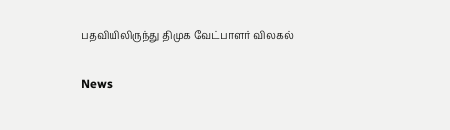பதவியிலிருந்து திமுக வேட்பாளர் விலகல்

News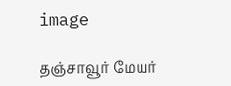image

தஞ்சாவூர் மேயர்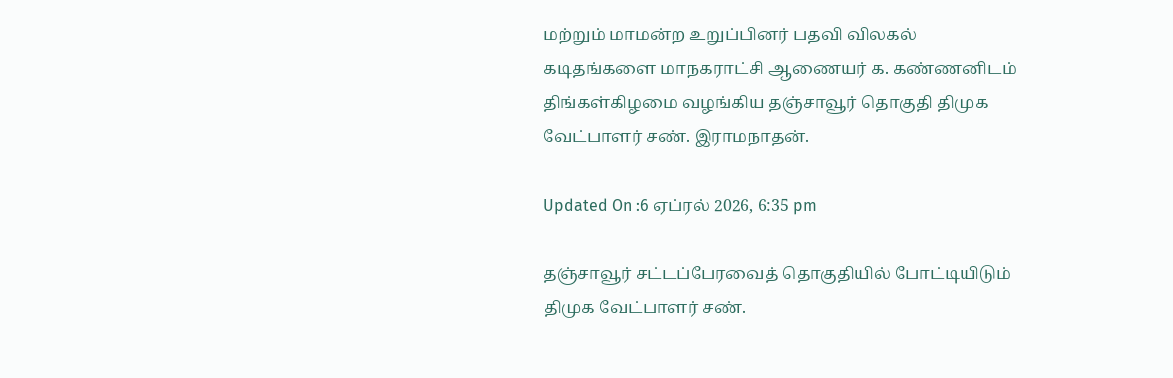மற்றும் மாமன்ற உறுப்பினர் பதவி விலகல் கடிதங்களை மாநகராட்சி ஆணையர் க. கண்ணனிடம் திங்கள்கிழமை வழங்கிய தஞ்சாவூர் தொகுதி திமுக வேட்பாளர் சண். இராமநாதன்.

Updated On :6 ஏப்ரல் 2026, 6:35 pm

தஞ்சாவூர் சட்டப்பேரவைத் தொகுதியில் போட்டியிடும் திமுக வேட்பாளர் சண்.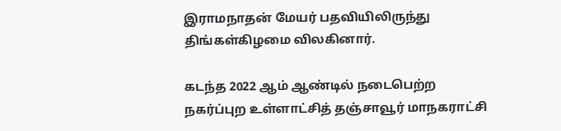இராமநாதன் மேயர் பதவியிலிருந்து திங்கள்கிழமை விலகினார்.

கடந்த 2022 ஆம் ஆண்டில் நடைபெற்ற நகர்ப்புற உள்ளாட்சித் தஞ்சாவூர் மாநகராட்சி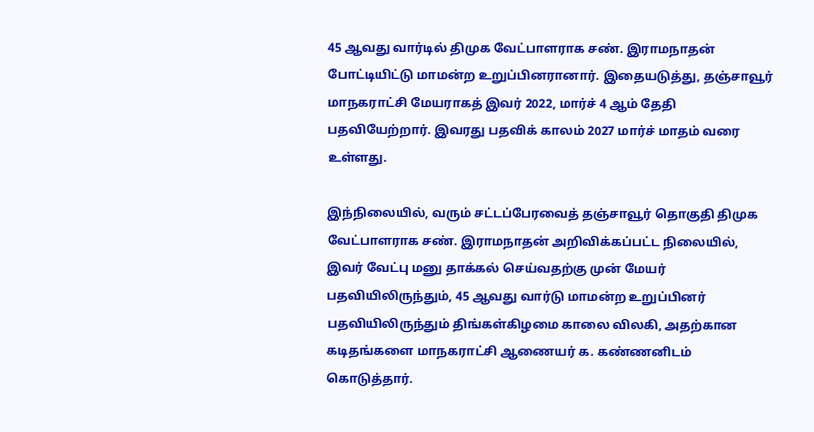45 ஆவது வார்டில் திமுக வேட்பாளராக சண். இராமநாதன் போட்டியிட்டு மாமன்ற உறுப்பினரானார். இதையடுத்து, தஞ்சாவூர் மாநகராட்சி மேயராகத் இவர் 2022, மார்ச் 4 ஆம் தேதி பதவியேற்றார். இவரது பதவிக் காலம் 2027 மார்ச் மாதம் வரை உள்ளது.

இந்நிலையில், வரும் சட்டப்பேரவைத் தஞ்சாவூர் தொகுதி திமுக வேட்பாளராக சண். இராமநாதன் அறிவிக்கப்பட்ட நிலையில், இவர் வேட்பு மனு தாக்கல் செய்வதற்கு முன் மேயர் பதவியிலிருந்தும், 45 ஆவது வார்டு மாமன்ற உறுப்பினர் பதவியிலிருந்தும் திங்கள்கிழமை காலை விலகி, அதற்கான கடிதங்களை மாநகராட்சி ஆணையர் க. கண்ணனிடம் கொடுத்தார்.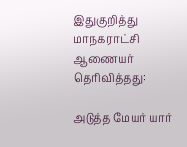இதுகுறித்து மாநகராட்சி ஆணையர் தெரிவித்தது:

அடுத்த மேயர் யார்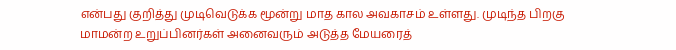என்பது குறித்து முடிவெடுக்க மூன்று மாத கால அவகாசம் உள்ளது. முடிந்த பிறகு மாமன்ற உறுப்பினர்கள் அனைவரும் அடுத்த மேயரைத்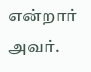என்றார் அவர்.